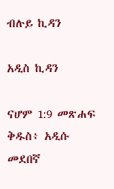ብሉይ ኪዳን

አዲስ ኪዳን

ናሆም 1:9 መጽሐፍ ቅዱስ፥ አዲሱ መደበኛ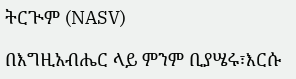ትርጒም (NASV)

በእግዚአብሔር ላይ ምንም ቢያሤሩ፣እርሱ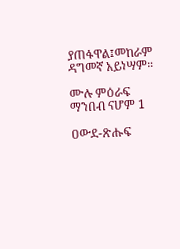ያጠፋዋል፤መከራም ዳግመኛ አይነሣም።

ሙሉ ምዕራፍ ማንበብ ናሆም 1

ዐውደ-ጽሑፍ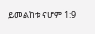ይመልከቱ ናሆም 1:9